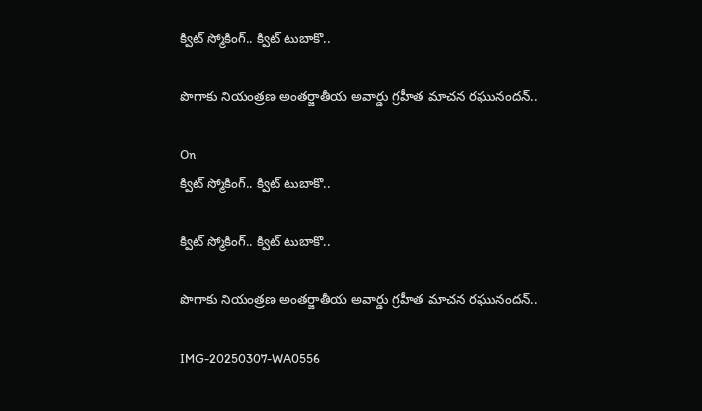క్విట్ స్మోకింగ్.. క్విట్ టుబాకొ..

పొగాకు నియంత్రణ అంతర్జాతీయ అవార్డు గ్రహీత మాచన రఘునందన్..

On
క్విట్ స్మోకింగ్.. క్విట్ టుబాకొ..

క్విట్ స్మోకింగ్.. క్విట్ టుబాకొ..

పొగాకు నియంత్రణ అంతర్జాతీయ అవార్డు గ్రహీత మాచన రఘునందన్..

IMG-20250307-WA0556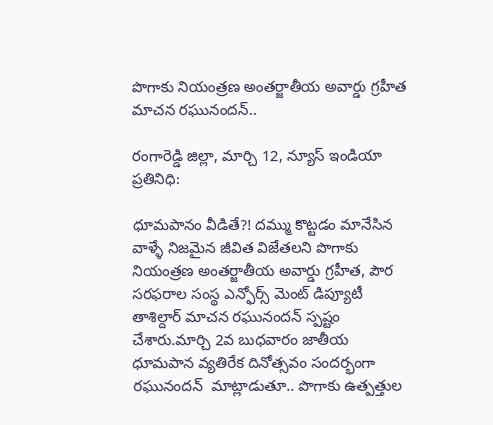పొగాకు నియంత్రణ అంతర్జాతీయ అవార్డు గ్రహీత మాచన రఘునందన్..

రంగారెడ్డి జిల్లా, మార్చి 12, న్యూస్ ఇండియా ప్రతినిధి:

ధూమపానం వీడితే?! దమ్ము కొట్టడం మానేసిన వాళ్ళే నిజమైన జీవిత విజేతలని పొగాకు నియంత్రణ అంతర్జాతీయ అవార్డు గ్రహీత, పౌర సరఫరాల సంస్థ ఎన్ఫోర్స్ మెంట్ డిప్యూటీ తాశిల్దార్ మాచన రఘునందన్ స్పష్టం చేశారు.మార్చి 2వ బుధవారం జాతీయ ధూమపాన వ్యతిరేక దినోత్సవం సందర్భంగా రఘునందన్  మాట్లాడుతూ.. పొగాకు ఉత్పత్తుల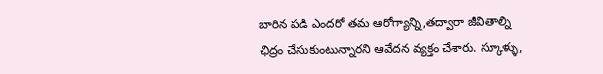బారిన పడి ఎందరో తమ ఆరోగ్యాన్ని,తద్వారా జీవితాల్ని ఛిద్రం చేసుకుంటున్నారని ఆవేదన వ్యక్తం చేశారు. స్కూళ్ళు,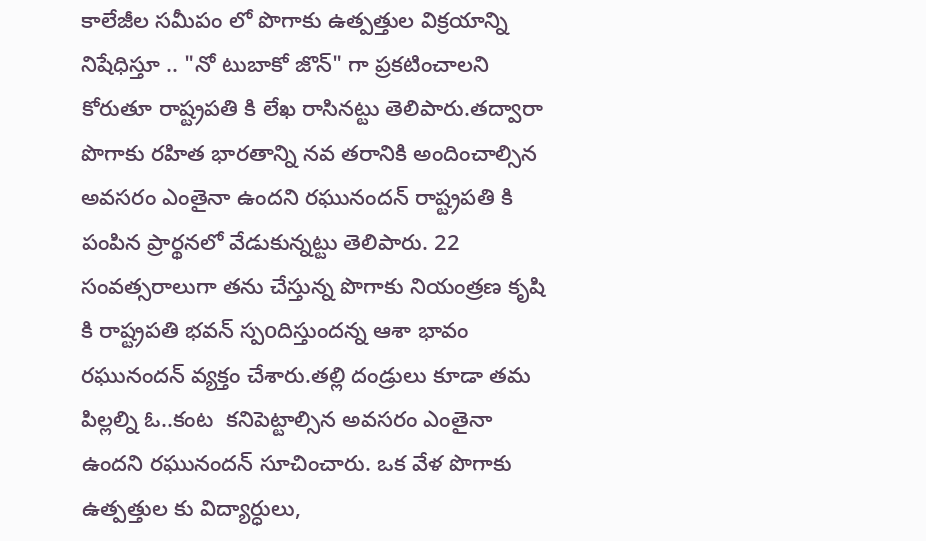కాలేజీల సమీపం లో పొగాకు ఉత్పత్తుల విక్రయాన్ని నిషేధిస్తూ .. "నో టుబాకో జొన్" గా ప్రకటించాలని కోరుతూ రాష్ట్రపతి కి లేఖ రాసినట్టు తెలిపారు.తద్వారా పొగాకు రహిత భారతాన్ని నవ తరానికి అందించాల్సిన అవసరం ఎంతైనా ఉందని రఘునందన్ రాష్ట్రపతి కి పంపిన ప్రార్థనలో వేడుకున్నట్టు తెలిపారు. 22 సంవత్సరాలుగా తను చేస్తున్న పొగాకు నియంత్రణ కృషి కి రాష్ట్రపతి భవన్ స్పoదిస్తుందన్న ఆశా భావం రఘునందన్ వ్యక్తం చేశారు.తల్లి దండ్రులు కూడా తమ పిల్లల్ని ఓ..కంట  కనిపెట్టాల్సిన అవసరం ఎంతైనా ఉందని రఘునందన్ సూచించారు. ఒక వేళ పొగాకు ఉత్పత్తుల కు విద్యార్ధులు,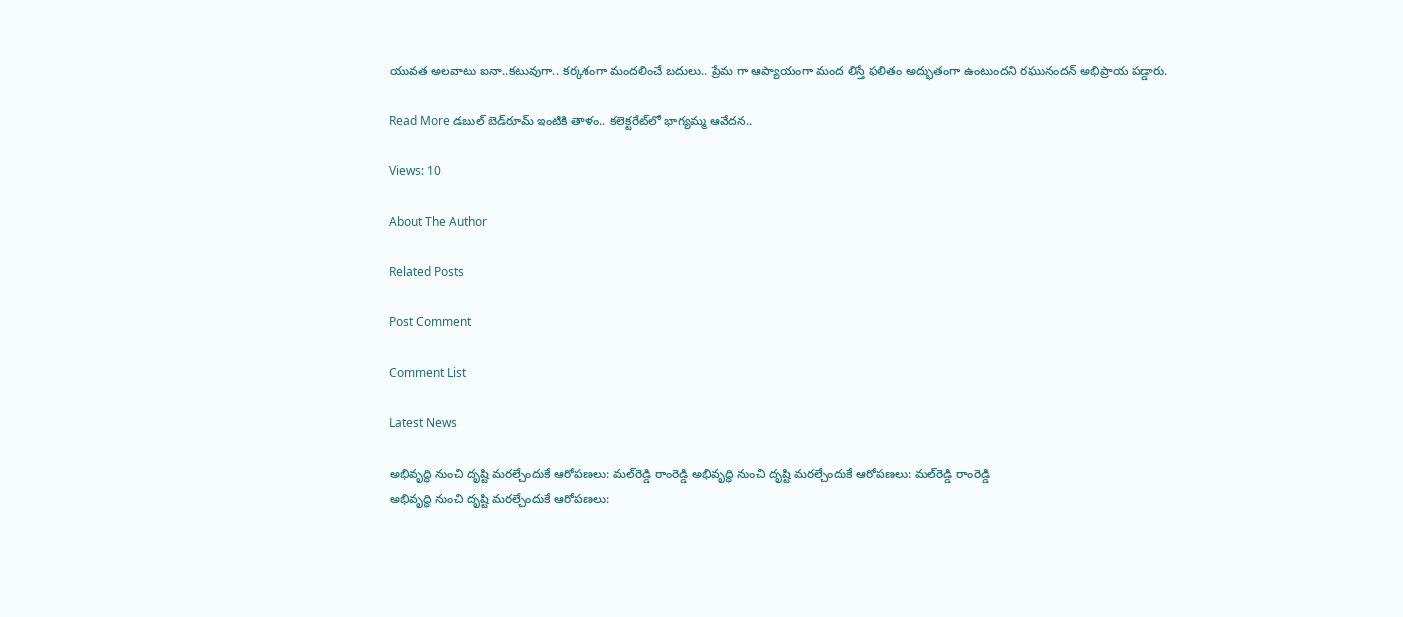యువత అలవాటు ఐనా..కటువుగా.. కర్కశంగా మందలించే బదులు.. ప్రేమ గా ఆప్యాయంగా మంద లిస్తే ఫలితం అద్భుతంగా ఉంటుందని రఘునందన్ అభిప్రాయ పడ్డారు.

Read More డబుల్ బెడ్‌రూమ్ ఇంటికి తాళం.. కలెక్టరేట్‌లో భాగ్యమ్మ ఆవేదన..

Views: 10

About The Author

Related Posts

Post Comment

Comment List

Latest News

అభివృద్ధి నుంచి దృష్టి మరల్చేందుకే ఆరోపణలు: మల్‌రెడ్డి రాంరెడ్డి అభివృద్ధి నుంచి దృష్టి మరల్చేందుకే ఆరోపణలు: మల్‌రెడ్డి రాంరెడ్డి
అభివృద్ధి నుంచి దృష్టి మరల్చేందుకే ఆరోపణలు: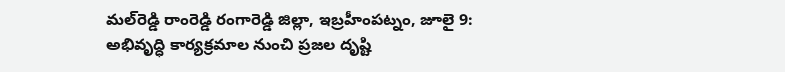మల్‌రెడ్డి రాంరెడ్డి రంగారెడ్డి జిల్లా, ఇబ్రహీంపట్నం, జూలై 9: అభివృద్ధి కార్యక్రమాల నుంచి ప్రజల దృష్టి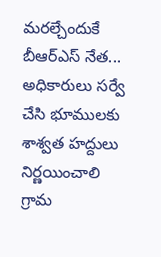మరల్చేందుకే బీఆర్ఎస్ నేత...
అధికారులు సర్వే చేసి భూములకు శాశ్వత హద్దులు నిర్ణయించాలి
గ్రామ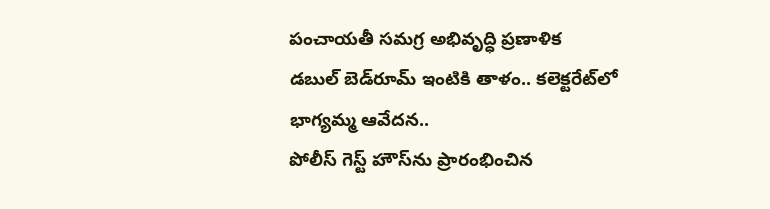పంచాయతీ సమగ్ర అభివృద్ధి ప్రణాళిక
డబుల్ బెడ్‌రూమ్ ఇంటికి తాళం.. కలెక్టరేట్‌లో భాగ్యమ్మ ఆవేదన..
పోలీస్ గెస్ట్ హౌస్‌ను ప్రారంభించిన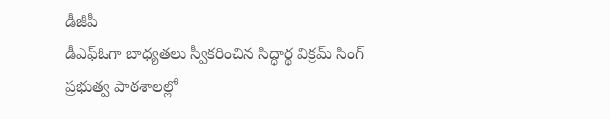డీజీపీ
డీఎఫ్ఓగా బాధ్యతలు స్వీకరించిన సిద్ధార్థ విక్రమ్ సింగ్
ప్రభుత్వ పాఠశాలల్లో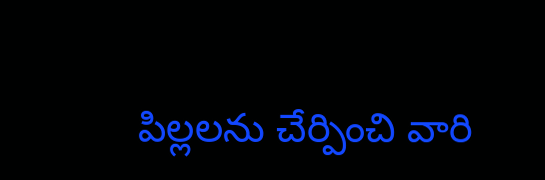పిల్లలను చేర్పించి వారి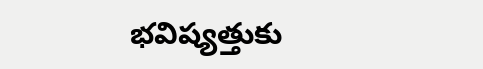భవిష్యత్తుకు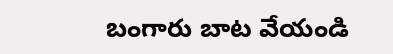బంగారు బాట వేయండి